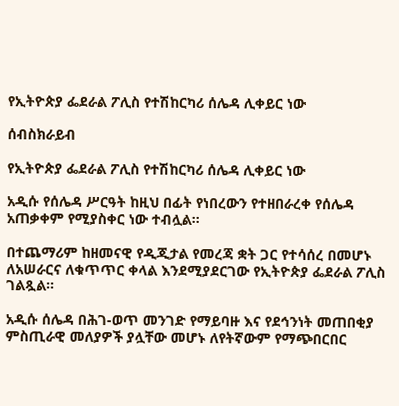የኢትዮጵያ ፌደራል ፖሊስ የተሽከርካሪ ሰሌዳ ሊቀይር ነው

ሰብስክራይብ

የኢትዮጵያ ፌደራል ፖሊስ የተሽከርካሪ ሰሌዳ ሊቀይር ነው

አዲሱ የሰሌዳ ሥርዓት ከዚህ በፊት የነበረውን የተዘበራረቀ የሰሌዳ አጠቃቀም የሚያስቀር ነው ተብሏል፡፡

በተጨማሪም ከዘመናዊ የዲጂታል የመረጃ ቋት ጋር የተሳሰረ በመሆኑ ለአሠራርና ለቁጥጥር ቀላል እንደሚያደርገው የኢትዮጵያ ፌደራል ፖሊስ ገልጿል።

አዲሱ ሰሌዳ በሕገ-ወጥ መንገድ የማይባዙ እና የደኅንነት መጠበቂያ ምስጢራዊ መለያዎች ያሏቸው መሆኑ ለየትኛውም የማጭበርበር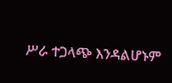ሥራ ተጋላጭ እንዳልሆኑም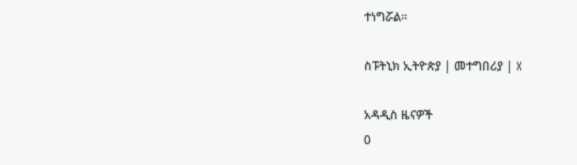ተነግሯል።

ስፑትኒክ ኢትዮጵያ | መተግበሪያ | X

አዳዲስ ዜናዎች
0